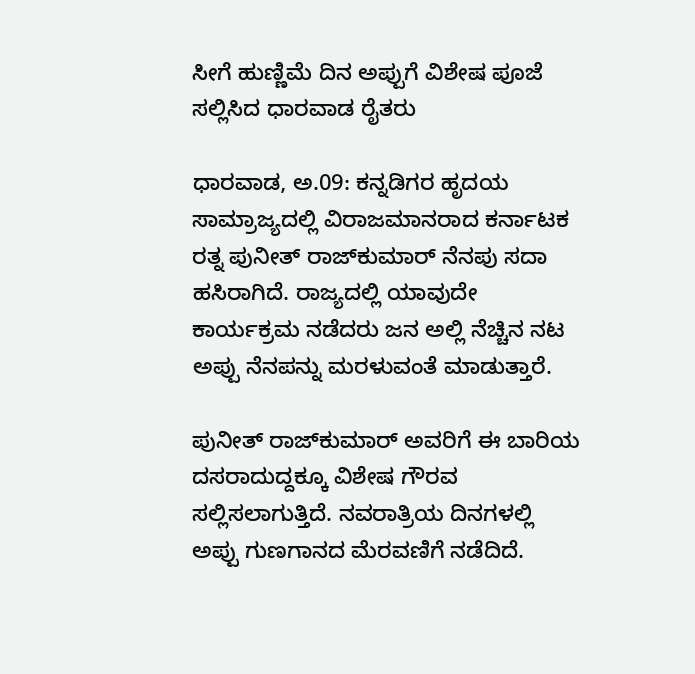ಸೀಗೆ ಹುಣ್ಣಿಮೆ ದಿನ ಅಪ್ಪುಗೆ ವಿಶೇಷ ಪೂಜೆ ಸಲ್ಲಿಸಿದ ಧಾರವಾಡ ರೈತರು

ಧಾರವಾಡ, ಅ.09: ಕನ್ನಡಿಗರ ಹೃದಯ ಸಾಮ್ರಾಜ್ಯದಲ್ಲಿ ವಿರಾಜಮಾನರಾದ ಕರ್ನಾಟಕ ರತ್ನ ಪುನೀತ್ ರಾಜ್‌ಕುಮಾರ್ ನೆನಪು ಸದಾ ಹಸಿರಾಗಿದೆ. ರಾಜ್ಯದಲ್ಲಿ ಯಾವುದೇ ಕಾರ್ಯಕ್ರಮ ನಡೆದರು ಜನ ಅಲ್ಲಿ ನೆಚ್ಚಿನ ನಟ ಅಪ್ಪು ನೆನಪನ್ನು ಮರಳುವಂತೆ ಮಾಡುತ್ತಾರೆ.

ಪುನೀತ್ ರಾಜ್‌ಕುಮಾರ್ ಅವರಿಗೆ ಈ ಬಾರಿಯ ದಸರಾದುದ್ದಕ್ಕೂ ವಿಶೇಷ ಗೌರವ ಸಲ್ಲಿಸಲಾಗುತ್ತಿದೆ. ನವರಾತ್ರಿಯ ದಿನಗಳಲ್ಲಿ ಅಪ್ಪು ಗುಣಗಾನದ ಮೆರವಣಿಗೆ ನಡೆದಿದೆ.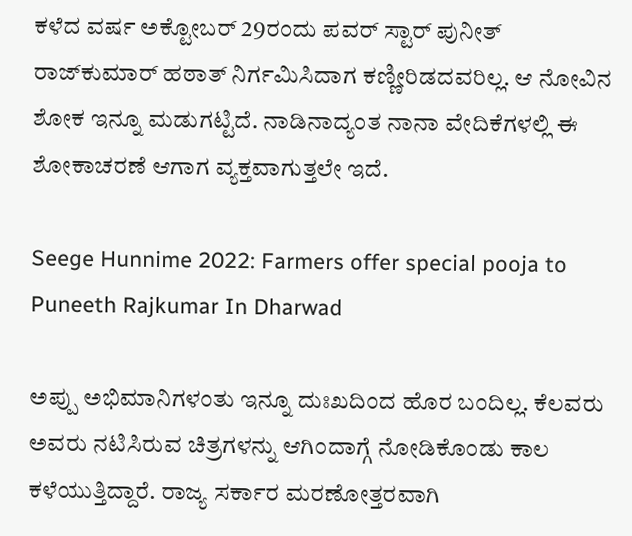ಕಳೆದ ವರ್ಷ ಅಕ್ಟೋಬರ್ 29ರಂದು ಪವರ್‌ ಸ್ಟಾರ್‌ ಪುನೀತ್ ರಾಜ್‌ಕುಮಾರ್ ಹಠಾತ್ ನಿರ್ಗಮಿಸಿದಾಗ ಕಣ್ಣೀರಿಡದವರಿಲ್ಲ. ಆ ನೋವಿನ ಶೋಕ ಇನ್ನೂ ಮಡುಗಟ್ಟಿದೆ. ನಾಡಿನಾದ್ಯಂತ ನಾನಾ ವೇದಿಕೆಗಳಲ್ಲಿ ಈ ಶೋಕಾಚರಣೆ ಆಗಾಗ ವ್ಯಕ್ತವಾಗುತ್ತಲೇ ಇದೆ.

Seege Hunnime 2022: Farmers offer special pooja to Puneeth Rajkumar In Dharwad

ಅಪ್ಪು ಅಭಿಮಾನಿಗಳಂತು ಇನ್ನೂ ದುಃಖದಿಂದ ಹೊರ ಬಂದಿಲ್ಲ. ಕೆಲವರು ಅವರು ನಟಿಸಿರುವ ಚಿತ್ರಗಳನ್ನು ಆಗಿಂದಾಗ್ಗೆ ನೋಡಿಕೊಂಡು ಕಾಲ ಕಳೆಯುತ್ತಿದ್ದಾರೆ. ರಾಜ್ಯ ಸರ್ಕಾರ ಮರಣೋತ್ತರವಾಗಿ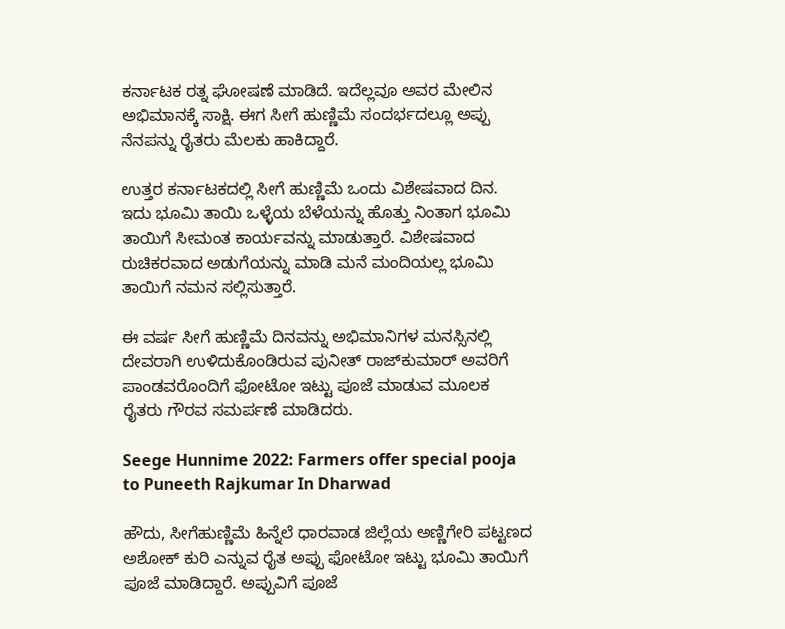ಕರ್ನಾಟಕ ರತ್ನ ಘೋಷಣೆ ಮಾಡಿದೆ. ಇದೆಲ್ಲವೂ ಅವರ ಮೇಲಿನ ಅಭಿಮಾನಕ್ಕೆ ಸಾಕ್ಷಿ. ಈಗ ಸೀಗೆ ಹುಣ್ಣಿಮೆ ಸಂದರ್ಭದಲ್ಲೂ ಅಪ್ಪು ನೆನಪನ್ನು ರೈತರು ಮೆಲಕು ಹಾಕಿದ್ದಾರೆ.

ಉತ್ತರ ಕರ್ನಾಟಕದಲ್ಲಿ ಸೀಗೆ ಹುಣ್ಣಿಮೆ ಒಂದು ವಿಶೇಷವಾದ ದಿನ. ಇದು ಭೂಮಿ ತಾಯಿ ಒಳ್ಳೆಯ ಬೆಳೆಯನ್ನು ಹೊತ್ತು ನಿಂತಾಗ ಭೂಮಿ ತಾಯಿಗೆ ಸೀಮಂತ ಕಾರ್ಯವನ್ನು ಮಾಡುತ್ತಾರೆ. ವಿಶೇಷವಾದ ರುಚಿಕರವಾದ ಅಡುಗೆಯನ್ನು ಮಾಡಿ ಮನೆ ಮಂದಿಯಲ್ಲ ಭೂಮಿ ತಾಯಿಗೆ ನಮನ ಸಲ್ಲಿಸುತ್ತಾರೆ.

ಈ ವರ್ಷ ಸೀಗೆ ಹುಣ್ಣಿಮೆ ‌ದಿನವನ್ನು ಅಭಿಮಾನಿಗಳ ಮನಸ್ಸಿನಲ್ಲಿ ದೇವರಾಗಿ ಉಳಿದುಕೊಂಡಿರುವ ಪುನೀತ್ ರಾಜ್‌ಕುಮಾರ್ ಅವರಿಗೆ ಪಾಂಡವರೊಂದಿಗೆ ಫೋಟೋ ಇಟ್ಟು ಪೂಜೆ ಮಾಡುವ ಮೂಲಕ ರೈತರು ಗೌರವ ಸಮರ್ಪಣೆ ಮಾಡಿದರು.

Seege Hunnime 2022: Farmers offer special pooja to Puneeth Rajkumar In Dharwad

ಹೌದು, ಸೀಗೆಹುಣ್ಣಿಮೆ ಹಿನ್ನೆಲೆ ಧಾರವಾಡ ಜಿಲ್ಲೆಯ ಅಣ್ಣಿಗೇರಿ ಪಟ್ಟಣದ ಅಶೋಕ್ ಕುರಿ ಎನ್ನುವ ರೈತ ಅಪ್ಪು ಫೋಟೋ ಇಟ್ಟು ಭೂಮಿ ತಾಯಿಗೆ ಪೂಜೆ ಮಾಡಿದ್ದಾರೆ. ಅಪ್ಪುವಿಗೆ ಪೂಜೆ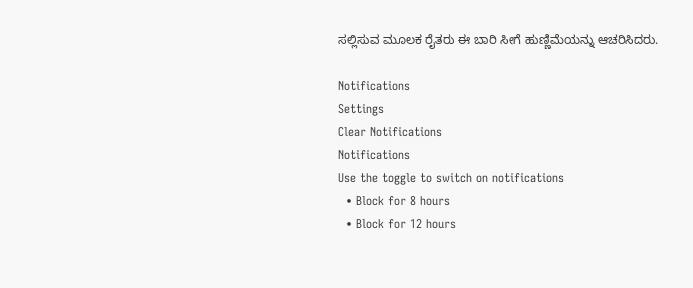ಸಲ್ಲಿಸುವ ಮೂಲಕ ರೈತರು ಈ ಬಾರಿ ಸೀಗೆ ಹುಣ್ಣಿಮೆಯನ್ನು ಆಚರಿಸಿದರು.

Notifications
Settings
Clear Notifications
Notifications
Use the toggle to switch on notifications
  • Block for 8 hours
  • Block for 12 hours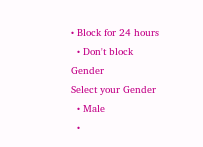• Block for 24 hours
  • Don't block
Gender
Select your Gender
  • Male
  •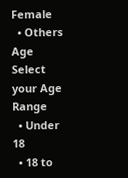Female
  • Others
Age
Select your Age Range
  • Under 18
  • 18 to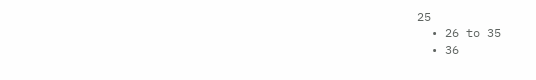25
  • 26 to 35
  • 36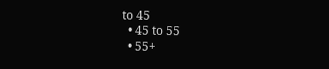to 45
  • 45 to 55
  • 55+